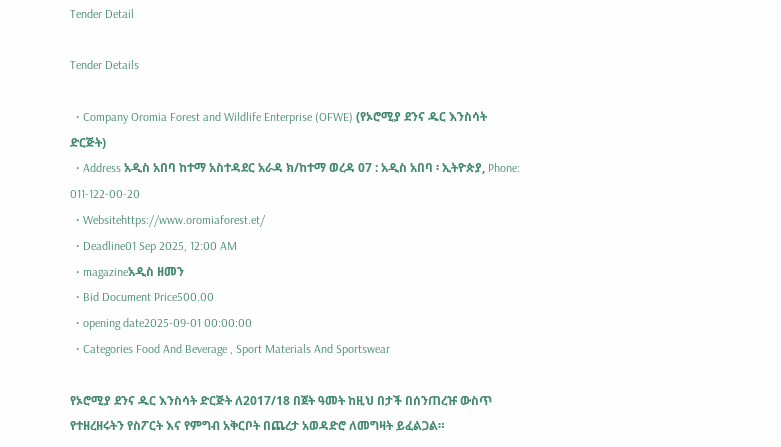Tender Detail

Tender Details

  • Company Oromia Forest and Wildlife Enterprise (OFWE) (የኦሮሚያ ደንና ዱር እንስሳት ድርጅት)
  • Address አዲስ አበባ ከተማ አስተዳደር አራዳ ክ/ከተማ ወረዳ 07 : አዲስ አበባ ፡ ኢትዮጵያ, Phone: 011-122-00-20
  • Websitehttps://www.oromiaforest.et/
  • Deadline01 Sep 2025, 12:00 AM
  • magazineአዲስ ዘመን
  • Bid Document Price500.00
  • opening date2025-09-01 00:00:00
  • Categories Food And Beverage , Sport Materials And Sportswear

የኦሮሚያ ደንና ዱር እንስሳት ድርጅት ለ2017/18 በጀት ዓመት ከዚህ በታች በሰንጠረዡ ውስጥ የተዘረዘሩትን የስፖርት እና የምግብ አቅርቦት በጨረታ አወዳድሮ ለመግዛት ይፈልጋል።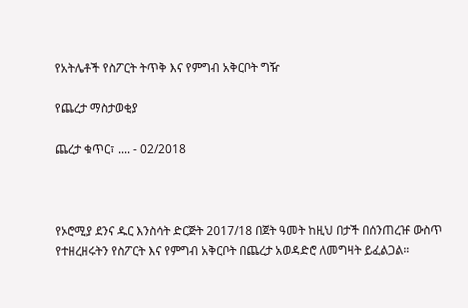የአትሌቶች የስፖርት ትጥቅ እና የምግብ አቅርቦት ግዥ

የጨረታ ማስታወቂያ

ጨረታ ቁጥር፣ .... - 02/2018



የኦሮሚያ ደንና ዱር እንስሳት ድርጅት 2017/18 በጀት ዓመት ከዚህ በታች በሰንጠረዡ ውስጥ የተዘረዘሩትን የስፖርት እና የምግብ አቅርቦት በጨረታ አወዳድሮ ለመግዛት ይፈልጋል።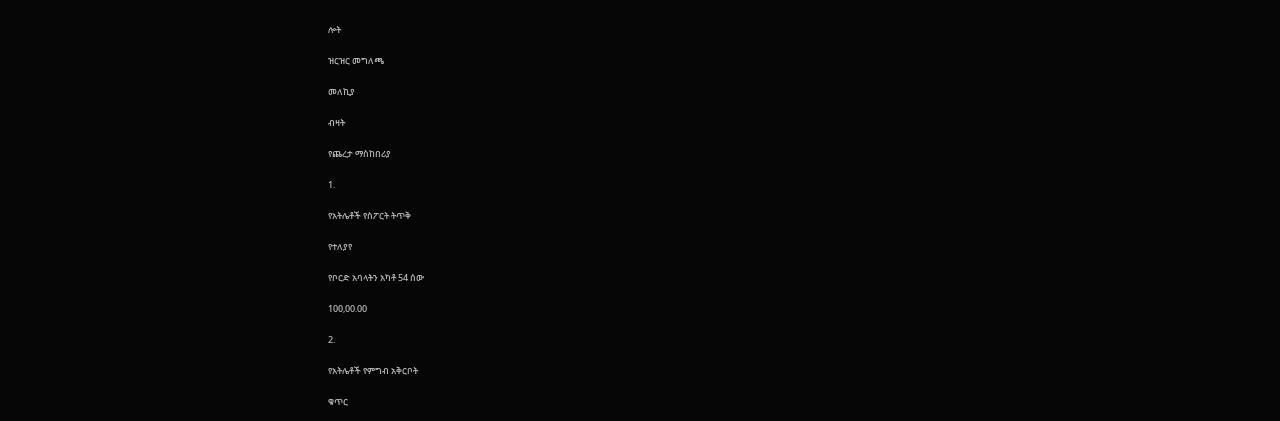ሎት

ዝርዝር መግለጫ

መለኪያ

ብዛት

የጨረታ ማስከበሪያ

1.

የአትሌቶች የስፖርት ትጥቅ

የተለያየ

የቦርድ አባላትን አካቶ 54 ሰው

100,00.00

2.

የአትሌቶች የምግብ አቅርቦት

ቁጥር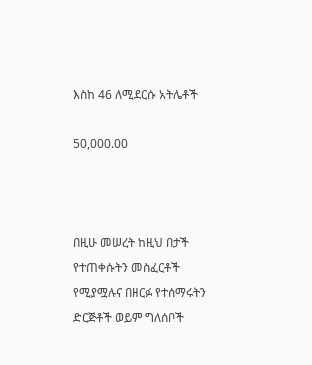እስከ 46 ለሚደርሱ አትሌቶች

50,000.00



በዚሁ መሠረት ከዚህ በታች የተጠቀሱትን መስፈርቶች የሚያሟሉና በዘርፉ የተሰማሩትን ድርጅቶች ወይም ግለሰቦች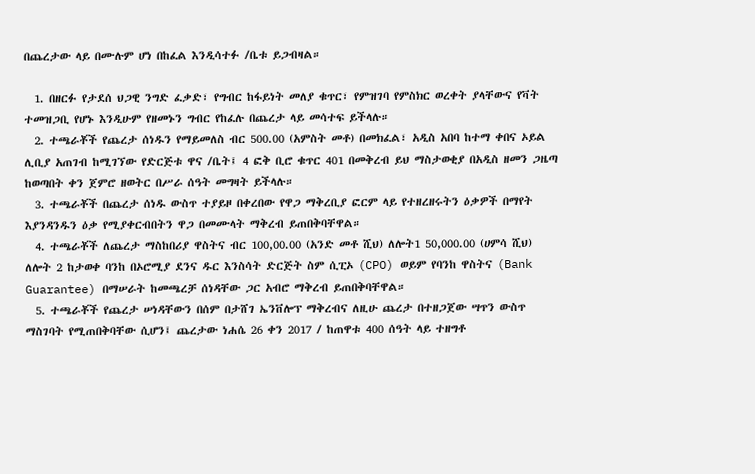በጨረታው ላይ በሙሉም ሆነ በከፈል እንዲሳተፉ /ቤቱ ይጋብዛል።

  1. በዘርፉ የታደሰ ህጋዊ ንግድ ፈቃድ፣ የግብር ከፋይነት መለያ ቁጥር፣ የምዝገባ የምስክር ወረቀት ያላቸውና የቫት ተመዝጋቢ የሆኑ እንዲሁም የዘመኑን ግብር የከፈሉ በጨረታ ላይ መሳተፍ ይችላሉ።
  2. ተጫራቾች የጨረታ ሰነዱን የማይመለስ ብር 500.00 (አምስት መቶ) በመክፈል፣ አዲስ አበባ ከተማ ቀበና ኦይል ሊቢያ አጠገብ ከሚገኘው የድርጅቱ ዋና /ቤት፤ 4 ፎቅ ቢሮ ቁጥር 401 በመቅረብ ይህ ማስታወቂያ በአዲስ ዘመን ጋዜጣ ከወጣበት ቀን ጀምሮ ዘወትር በሥራ ሰዓት መግዛት ይችላሉ።
  3. ተጫራቾች በጨረታ ሰነዱ ውስጥ ተያይዞ በቀረበው የዋጋ ማቅረቢያ ፎርም ላይ የተዘረዘሩትን ዕቃዎች በማየት እያንዳንዱን ዕቃ የሚያቀርብበትን ዋጋ በመሙላት ማቅረብ ይጠበቅባቸዋል።
  4. ተጫራቾች ለጨረታ ማስከበሪያ ዋስትና ብር 100,00.00 (አንድ መቶ ሺህ) ለሎት1 50,000.00 (ሀምሳ ሺህ) ለሎት 2 ከታወቀ ባንከ በኦሮሚያ ደንና ዱር እንስሳት ድርጅት ስም ሲፒኦ (CPO) ወይም የባንከ ዋስትና (Bank Guarantee) በማሠራት ከመጫረቻ ሰነዳቸው ጋር አብሮ ማቅረብ ይጠበቅባቸዋል።
  5. ተጫራቾች የጨረታ ሠነዳቸውን በሰም በታሸገ ኤንቨሎፕ ማቅረብና ለዚሁ ጨረታ በተዘጋጀው ሣጥን ውስጥ ማስገባት የሚጠበቅባቸው ሲሆን፤ ጨረታው ነሐሴ 26 ቀን 2017 / ከጠዋቱ 400 ሰዓት ላይ ተዘግቶ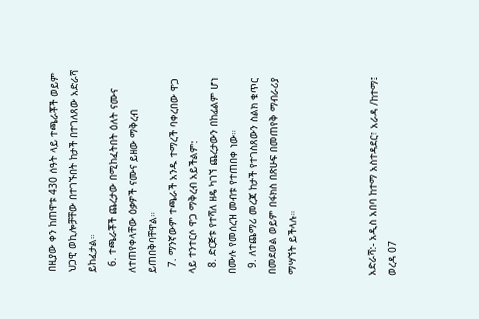በዚያው ቀን ከጠዋቱ 430 ሰዓት ላይ ተጫራቾች ወይም ህጋዊ ወኪሎቻቸው በተገኙበት ከታች በተገለጸው አድራሻ ይከፈታል።
  6. ተጫራቾች ጨረታው በሚከፈትበት ዕለት ናሙና ለተጠየቀላቸው ዕቃዎች ናሙና ይዘው ማቅረብ ይጠበቅባቸዋል።
  7. ማንኛውም ተጫራች አንዱ ተማረች ባቀረበው ዋጋ ላይ ተንተርሶ ዋጋ ማቅረብ አይችልም:
  8. ድርጅቱ የተሻለ ዘዴ ካገኘ ጨረታውን በከፊልም ሆነ በሙሉ የመሰረዝ መብቱ የተጠበቀ ነው።
  9. ለተጨማሪ መረጃ ከታች የተገስጸውን ስልክ ቁጥር በመደወል ወይም በፋክስ በጽሁፍ በመጠየቅ ማብራሪያ ማሣኘት ይችላሉ።



አድራሻ:- አዲስ አበባ ከተማ አስተዳደር፣ አራዳ /ከተማ፤ ወረዳ 07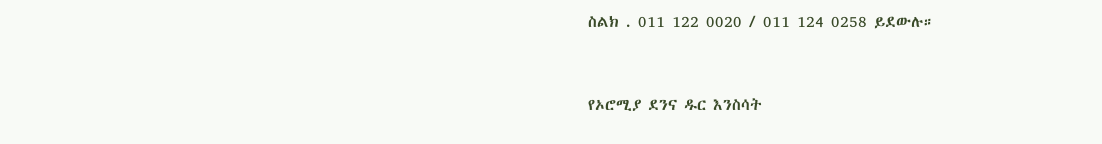ስልክ . 011 122 0020 / 011 124 0258 ይደውሉ።



የኦሮሚያ ደንና ዱር እንስሳት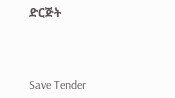ድርጅት



Save Tender